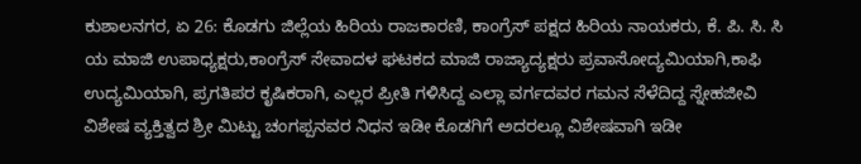ಕುಶಾಲನಗರ, ಏ 26: ಕೊಡಗು ಜಿಲ್ಲೆಯ ಹಿರಿಯ ರಾಜಕಾರಣಿ, ಕಾಂಗ್ರೆಸ್ ಪಕ್ಷದ ಹಿರಿಯ ನಾಯಕರು, ಕೆ. ಪಿ. ಸಿ. ಸಿ ಯ ಮಾಜಿ ಉಪಾಧ್ಯಕ್ಷರು,ಕಾಂಗ್ರೆಸ್ ಸೇವಾದಳ ಘಟಕದ ಮಾಜಿ ರಾಜ್ಯಾದ್ಯಕ್ಷರು ಪ್ರವಾಸೋದ್ಯಮಿಯಾಗಿ,ಕಾಫಿ ಉದ್ಯಮಿಯಾಗಿ, ಪ್ರಗತಿಪರ ಕೃಷಿಕರಾಗಿ, ಎಲ್ಲರ ಪ್ರೀತಿ ಗಳಿಸಿದ್ದ ಎಲ್ಲಾ ವರ್ಗದವರ ಗಮನ ಸೆಳೆದಿದ್ದ ಸ್ನೇಹಜೀವಿ ವಿಶೇಷ ವ್ಯಕ್ತಿತ್ವದ ಶ್ರೀ ಮಿಟ್ಟು ಚಂಗಪ್ಪನವರ ನಿಧನ ಇಡೀ ಕೊಡಗಿಗೆ ಅದರಲ್ಲೂ ವಿಶೇಷವಾಗಿ ಇಡೀ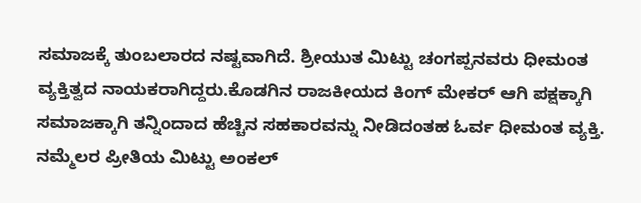ಸಮಾಜಕ್ಕೆ ತುಂಬಲಾರದ ನಷ್ಟವಾಗಿದೆ. ಶ್ರೀಯುತ ಮಿಟ್ಟು ಚಂಗಪ್ಪನವರು ಧೀಮಂತ ವ್ಯಕ್ತಿತ್ವದ ನಾಯಕರಾಗಿದ್ದರು.ಕೊಡಗಿನ ರಾಜಕೀಯದ ಕಿಂಗ್ ಮೇಕರ್ ಆಗಿ ಪಕ್ಷಕ್ಕಾಗಿ ಸಮಾಜಕ್ಕಾಗಿ ತನ್ನಿಂದಾದ ಹೆಚ್ಚಿನ ಸಹಕಾರವನ್ನು ನೀಡಿದಂತಹ ಓರ್ವ ಧೀಮಂತ ವ್ಯಕ್ತಿ. ನಮ್ಮೆಲರ ಪ್ರೀತಿಯ ಮಿಟ್ಟು ಅಂಕಲ್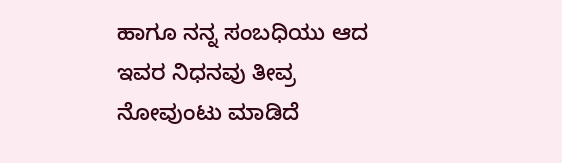ಹಾಗೂ ನನ್ನ ಸಂಬಧಿಯು ಆದ ಇವರ ನಿಧನವು ತೀವ್ರ ನೋವುಂಟು ಮಾಡಿದೆ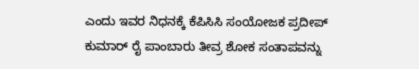ಎಂದು ಇವರ ನಿಧನಕ್ಕೆ ಕೆಪಿಸಿಸಿ ಸಂಯೋಜಕ ಪ್ರದೀಪ್ ಕುಮಾರ್ ರೈ ಪಾಂಬಾರು ತೀವ್ರ ಶೋಕ ಸಂತಾಪವನ್ನು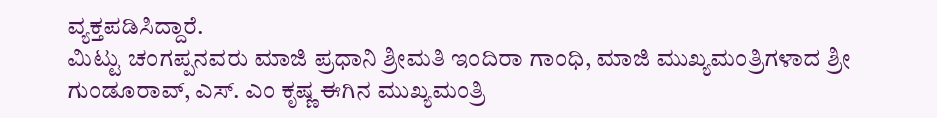ವ್ಯಕ್ತಪಡಿಸಿದ್ದಾರೆ.
ಮಿಟ್ಟು ಚಂಗಪ್ಪನವರು ಮಾಜಿ ಪ್ರಧಾನಿ ಶ್ರೀಮತಿ ಇಂದಿರಾ ಗಾಂಧಿ, ಮಾಜಿ ಮುಖ್ಯಮಂತ್ರಿಗಳಾದ ಶ್ರೀ ಗುಂಡೂರಾವ್, ಎಸ್. ಎಂ ಕೃಷ್ಣ ಈಗಿನ ಮುಖ್ಯಮಂತ್ರಿ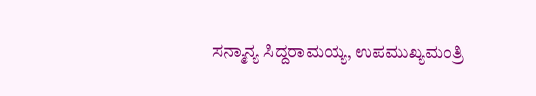ಸನ್ಮಾನ್ಯ ಸಿದ್ದರಾಮಯ್ಯ, ಉಪಮುಖ್ಯಮಂತ್ರಿ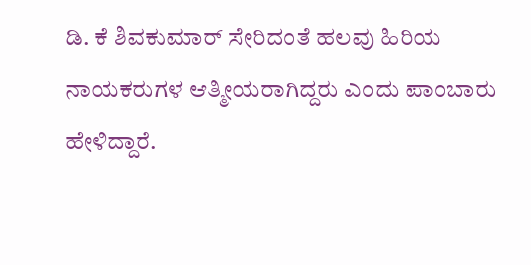ಡಿ. ಕೆ ಶಿವಕುಮಾರ್ ಸೇರಿದಂತೆ ಹಲವು ಹಿರಿಯ ನಾಯಕರುಗಳ ಆತ್ಮೀಯರಾಗಿದ್ದರು ಎಂದು ಪಾಂಬಾರು ಹೇಳಿದ್ದಾರೆ.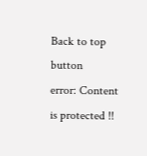Back to top button
error: Content is protected !!